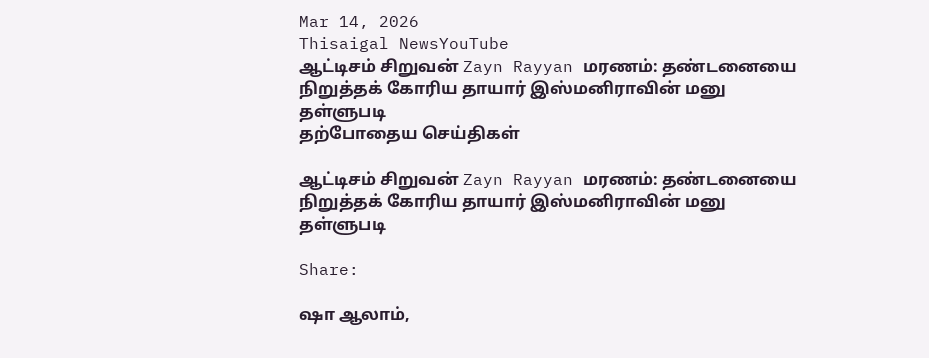Mar 14, 2026
Thisaigal NewsYouTube
ஆட்டிசம் சிறுவன் Zayn Rayyan மரணம்: தண்டனையை நிறுத்தக் கோரிய தாயார் இஸ்மனிராவின் மனு தள்ளுபடி
தற்போதைய செய்திகள்

ஆட்டிசம் சிறுவன் Zayn Rayyan மரணம்: தண்டனையை நிறுத்தக் கோரிய தாயார் இஸ்மனிராவின் மனு தள்ளுபடி

Share:

ஷா ஆலாம்,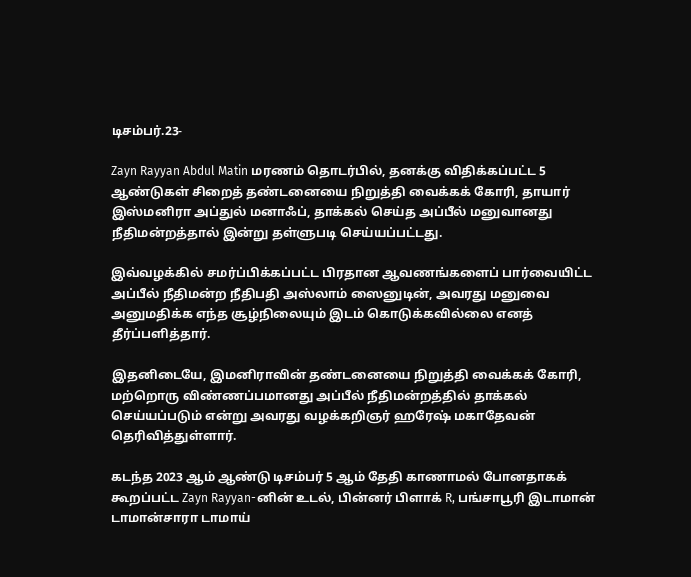டிசம்பர்.23-

Zayn Rayyan Abdul Matin மரணம் தொடர்பில், தனக்கு விதிக்கப்பட்ட 5 ஆண்டுகள் சிறைத் தண்டனையை நிறுத்தி வைக்கக் கோரி, தாயார் இஸ்மனிரா அப்துல் மனாஃப், தாக்கல் செய்த அப்பீல் மனுவானது நீதிமன்றத்தால் இன்று தள்ளுபடி செய்யப்பட்டது.

இவ்வழக்கில் சமர்ப்பிக்கப்பட்ட பிரதான ஆவணங்களைப் பார்வையிட்ட அப்பீல் நீதிமன்ற நீதிபதி அஸ்லாம் ஸைனுடின், அவரது மனுவை அனுமதிக்க எந்த சூழ்நிலையும் இடம் கொடுக்கவில்லை எனத் தீர்ப்பளித்தார்.

இதனிடையே, இமனிராவின் தண்டனையை நிறுத்தி வைக்கக் கோரி, மற்றொரு விண்ணப்பமானது அப்பீல் நீதிமன்றத்தில் தாக்கல் செய்யப்படும் என்று அவரது வழக்கறிஞர் ஹரேஷ் மகாதேவன் தெரிவித்துள்ளார்.

கடந்த 2023 ஆம் ஆண்டு டிசம்பர் 5 ஆம் தேதி காணாமல் போனதாகக் கூறப்பட்ட Zayn Rayyan-னின் உடல், பின்னர் பிளாக் R, பங்சாபூரி இடாமான் டாமான்சாரா டாமாய்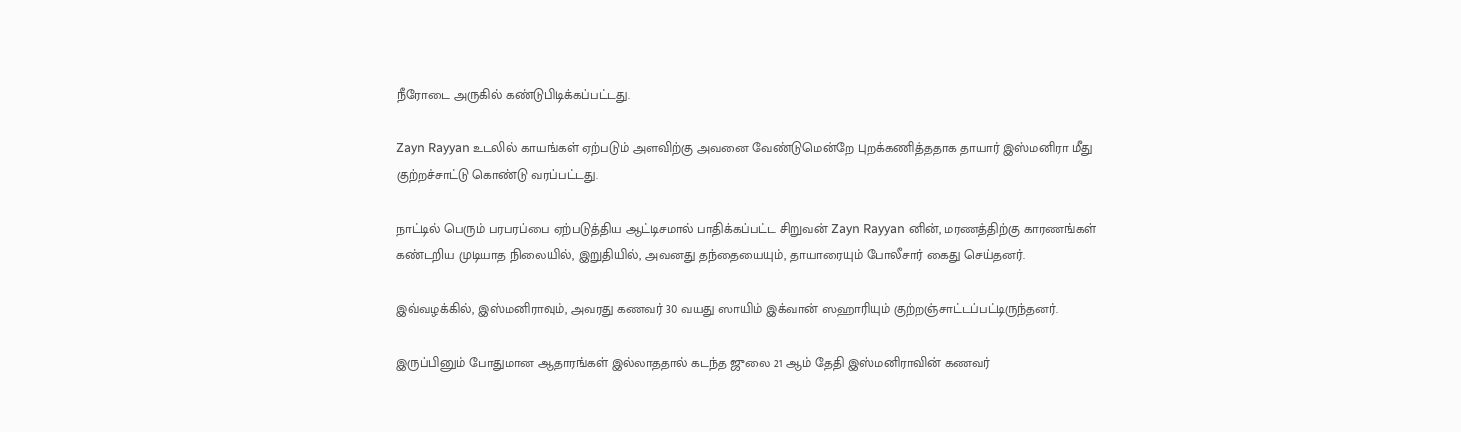நீரோடை அருகில் கண்டுபிடிக்கப்பட்டது.

Zayn Rayyan உடலில் காயங்கள் ஏற்படும் அளவிற்கு அவனை வேண்டுமென்றே புறக்கணித்ததாக தாயார் இஸ்மனிரா மீது குற்றச்சாட்டு கொண்டு வரப்பட்டது.

நாட்டில் பெரும் பரபரப்பை ஏற்படுத்திய ஆட்டிசமால் பாதிக்கப்பட்ட சிறுவன் Zayn Rayyan னின், மரணத்திற்கு காரணங்கள் கண்டறிய முடியாத நிலையில், இறுதியில், அவனது தந்தையையும், தாயாரையும் போலீசார் கைது செய்தனர்.

இவ்வழக்கில், இஸ்மனிராவும், அவரது கணவர் 30 வயது ஸாயிம் இக்வான் ஸஹாரியும் குற்றஞ்சாட்டப்பட்டிருந்தனர்.

இருப்பினும் போதுமான ஆதாரங்கள் இல்லாததால் கடந்த ஜுலை 21 ஆம் தேதி இஸ்மனிராவின் கணவர்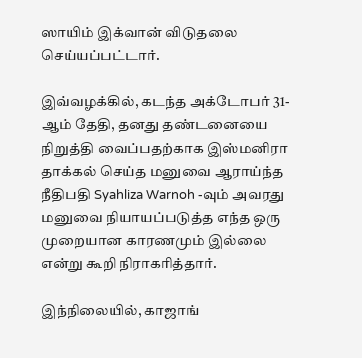ஸாயிம் இக்வான் விடுதலை செய்யப்பட்டார்.

இவ்வழக்கில், கடந்த அக்டோபர் 31-ஆம் தேதி, தனது தண்டனையை நிறுத்தி வைப்பதற்காக இஸ்மனிரா தாக்கல் செய்த மனுவை ஆராய்ந்த நீதிபதி Syahliza Warnoh -வும் அவரது மனுவை நியாயப்படுத்த எந்த ஒரு முறையான காரணமும் இல்லை என்று கூறி நிராகரித்தார்.

இந்நிலையில், காஜாங்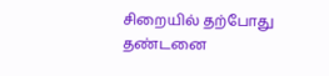சிறையில் தற்போது தண்டனை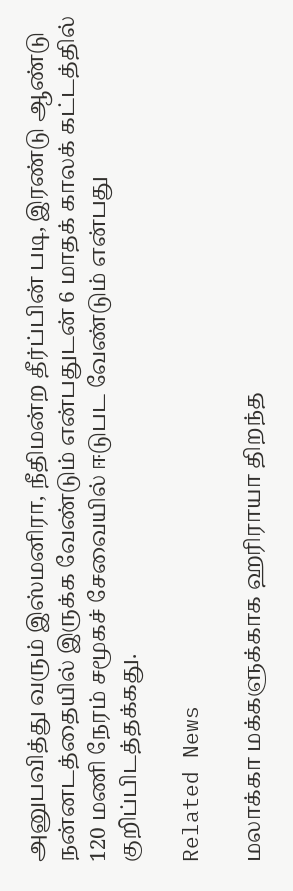அனுபவித்து வரும் இஸ்மனிரா, நீதிமன்ற தீர்ப்பின் படி, இரண்டு ஆண்டு நன்னடத்தையில் இருக்க வேண்டும் என்பதுடன் 6 மாதக் காலக் கட்டத்தில் 120 மணி நேரம் சமூகச் சேவையில் ஈடுபட வேண்டும் என்பது குறிப்பிடத்தக்கது.

Related News

மலாக்கா மக்களுக்காக ஹரிராயா திறந்த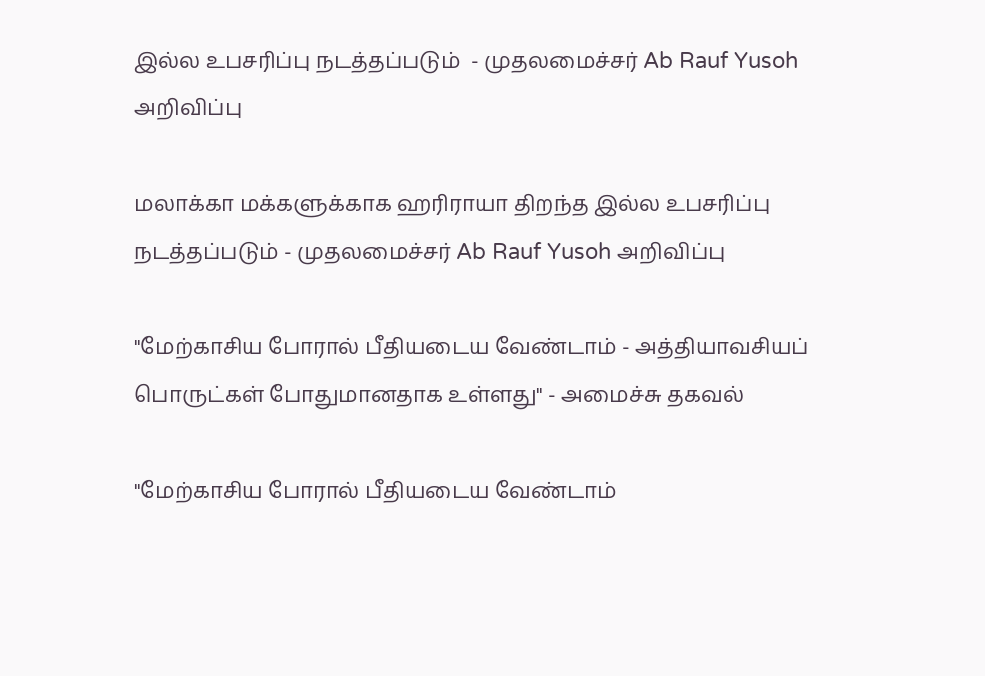இல்ல உபசரிப்பு நடத்தப்படும்  - முதலமைச்சர் Ab Rauf Yusoh அறிவிப்பு

மலாக்கா மக்களுக்காக ஹரிராயா திறந்த இல்ல உபசரிப்பு நடத்தப்படும் - முதலமைச்சர் Ab Rauf Yusoh அறிவிப்பு

"மேற்காசிய போரால் பீதியடைய வேண்டாம் - அத்தியாவசியப் பொருட்கள் போதுமானதாக உள்ளது" - அமைச்சு தகவல்

"மேற்காசிய போரால் பீதியடைய வேண்டாம்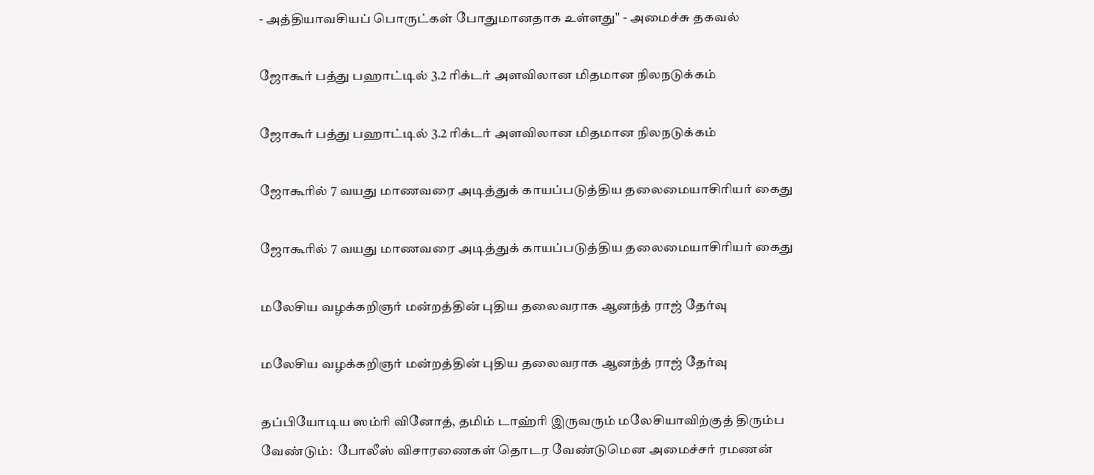- அத்தியாவசியப் பொருட்கள் போதுமானதாக உள்ளது" - அமைச்சு தகவல்

ஜோகூர் பத்து பஹாட்டில் 3.2 ரிக்டர் அளவிலான மிதமான நிலநடுக்கம்

ஜோகூர் பத்து பஹாட்டில் 3.2 ரிக்டர் அளவிலான மிதமான நிலநடுக்கம்

ஜோகூரில் 7 வயது மாணவரை அடித்துக் காயப்படுத்திய தலைமையாசிரியர் கைது

ஜோகூரில் 7 வயது மாணவரை அடித்துக் காயப்படுத்திய தலைமையாசிரியர் கைது

மலேசிய வழக்கறிஞர் மன்றத்தின் புதிய தலைவராக ஆனந்த் ராஜ் தேர்வு

மலேசிய வழக்கறிஞர் மன்றத்தின் புதிய தலைவராக ஆனந்த் ராஜ் தேர்வு

தப்பியோடிய ஸம்ரி வினோத், தமிம் டாஹ்ரி இருவரும் மலேசியாவிற்குத் திரும்ப வேண்டும்:  போலீஸ் விசாரணைகள் தொடர வேண்டுமென அமைச்சர் ரமணன்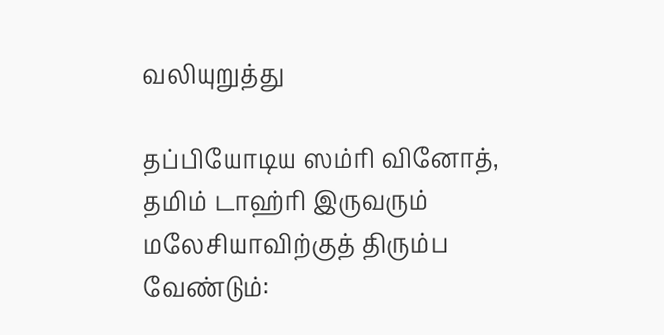வலியுறுத்து

தப்பியோடிய ஸம்ரி வினோத், தமிம் டாஹ்ரி இருவரும் மலேசியாவிற்குத் திரும்ப வேண்டும்: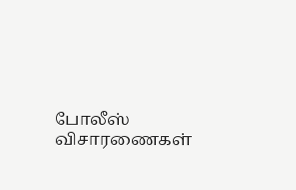போலீஸ் விசாரணைகள்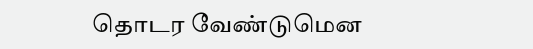தொடர வேண்டுமென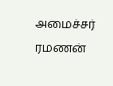அமைச்சர் ரமணன்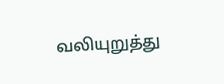வலியுறுத்து